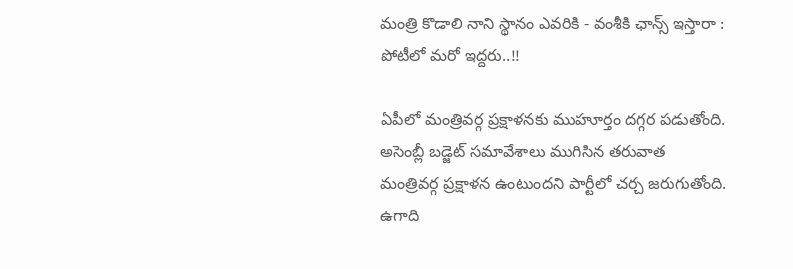మంత్రి కొడాలి నాని స్థానం ఎవరికి - వంశీకి ఛాన్స్ ఇస్తారా : పోటీలో మరో ఇద్దరు..!!

ఏపీలో మంత్రివర్గ ప్రక్షాళనకు ముహూర్తం దగ్గర పడుతోంది. అసెంబ్లీ బడ్జెట్ సమావేశాలు ముగిసిన తరువాత మంత్రివర్గ ప్రక్షాళన ఉంటుందని పార్టీలో చర్చ జరుగుతోంది. ఉగాది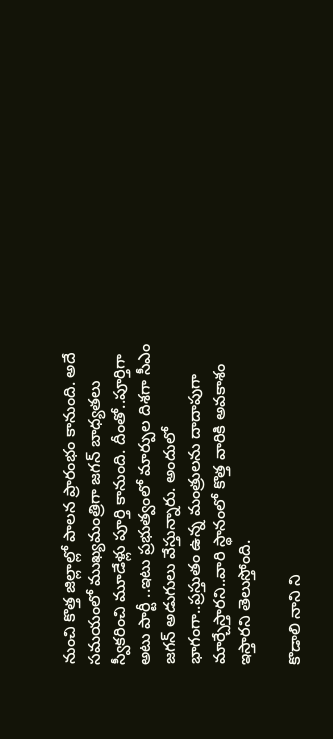నుంచి కొత్త జిల్లాల్లో పాలన ప్రారంభం కానుంది. అదే సమయంలో ముఖ్యమంత్రిగా జగన్ బాధ్యతలు స్వీకరించి మూడేళ్లు పూర్తి కానుంది. దీంతో..పూర్తిగా అటు పార్టీ ..ఇటు ప్రభుత్వంలో మార్పుల దిశగా సీఎం జగన్ అడుగులు వేస్తున్నారు. అందులో భాగంగా..ప్రస్తుతం ఉన్న మంత్రులను దాదాపుగా మార్చేస్తారని..వారి స్థానంలో కొత్త వారికి అవకాశం ఇస్తారని తెలుస్తోంది.

కొడాలి నాని ని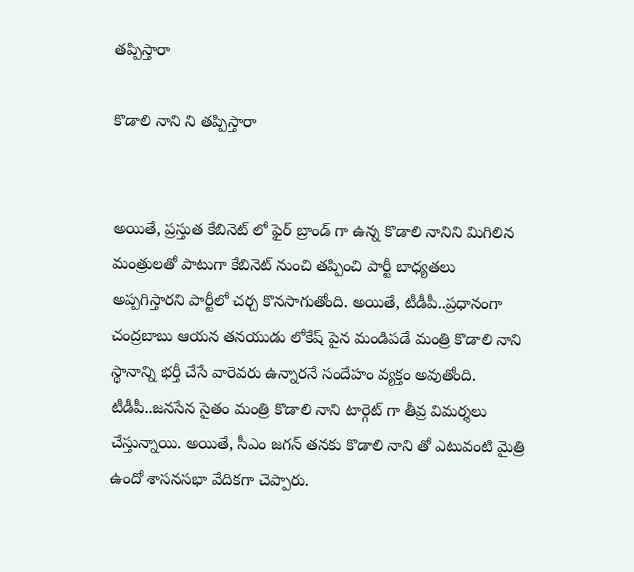తప్పిస్తారా

కొడాలి నాని ని తప్పిస్తారా


అయితే, ప్రస్తుత కేబినెట్ లో ఫైర్ బ్రాండ్ గా ఉన్న కొడాలి నానిని మిగిలిన మంత్రులతో పాటుగా కేబినెట్ నుంచి తప్పించి పార్టీ బాధ్యతలు అప్పగిస్తారని పార్టీలో చర్చ కొనసాగుతోంది. అయితే, టీడీపీ..ప్రధానంగా చంద్రబాబు ఆయన తనయుడు లోకేష్ పైన మండిపడే మంత్రి కొడాలి నాని స్థానాన్ని భర్తీ చేసే వారెవరు ఉన్నారనే సందేహం వ్యక్తం అవుతోంది. టీడీపీ..జనసేన సైతం మంత్రి కొడాలి నాని టార్గెట్ గా తీవ్ర విమర్శలు చేస్తున్నాయి. అయితే, సీఎం జగన్ తనకు కొడాలి నాని తో ఎటువంటి మైత్రి ఉందో శాసనసభా వేదికగా చెప్పారు.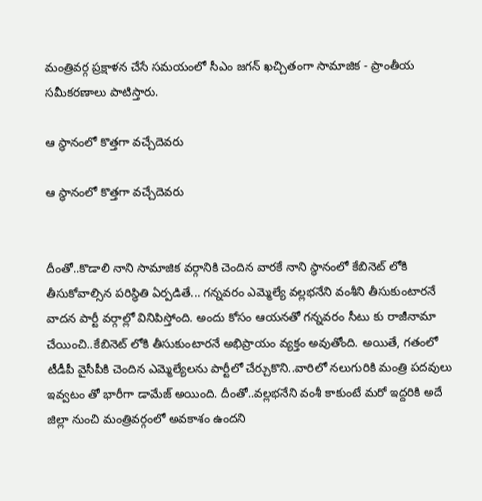మంత్రివర్గ ప్రక్షాళన చేసే సమయంలో సీఎం జగన్ ఖచ్చితంగా సామాజిక - ప్రాంతీయ సమీకరణాలు పాటిస్తారు.

ఆ స్థానంలో కొత్తగా వచ్చేదెవరు

ఆ స్థానంలో కొత్తగా వచ్చేదెవరు


దీంతో..కొడాలి నాని సామాజిక వర్గానికి చెందిన వారకే నాని స్థానంలో కేబినెట్ లోకి తీసుకోవాల్సిన పరిస్థితి ఏర్పడితే... గన్నవరం ఎమ్మెల్యే వల్లభనేని వంశీని తీసుకుంటారనే వాదన పార్టీ వర్గాల్లో వినిపిస్తోంది. అందు కోసం ఆయనతో గన్నవరం సీటు కు రాజీనామా చేయించి..కేబినెట్ లోకి తీసుకుంటారనే అభిప్రాయం వ్యక్తం అవుతోంది. అయితే, గతంలో టీడీపీ వైసీపీకి చెందిన ఎమ్మెల్యేలను పార్టీలో చేర్చుకొని..వారిలో నలుగురికి మంత్రి పదవులు ఇవ్వటం తో భారీగా డామేజ్ అయింది. దీంతో..వల్లభనేని వంశీ కాకుంటే మరో ఇద్దరికి అదే జిల్లా నుంచి మంత్రివర్గంలో అవకాశం ఉందని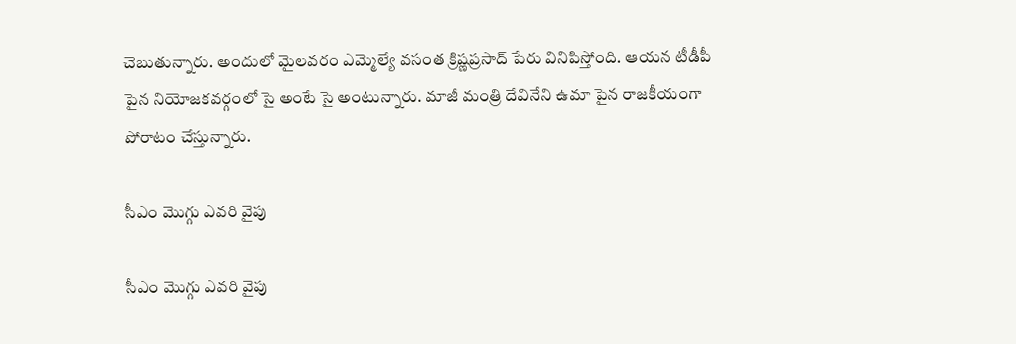చెబుతున్నారు. అందులో మైలవరం ఎమ్మెల్యే వసంత క్రిష్ణప్రసాద్ పేరు వినిపిస్తోంది. ఆయన టీడీపీ పైన నియోజకవర్గంలో సై అంటే సై అంటున్నారు. మాజీ మంత్రి దేవినేని ఉమా పైన రాజకీయంగా పోరాటం చేస్తున్నారు.

సీఎం మొగ్గు ఎవరి వైపు

సీఎం మొగ్గు ఎవరి వైపు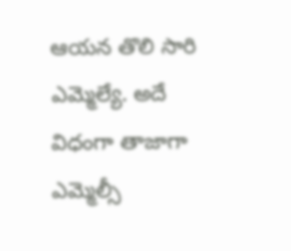ఆయన తొలి సారి ఎమ్మెల్యే. అదే విధంగా తాజాగా ఎమ్మెల్సీ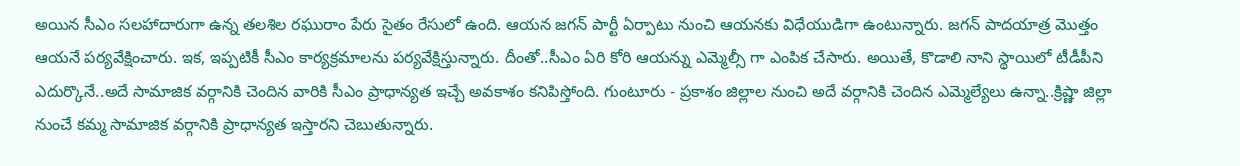అయిన సీఎం సలహాదారుగా ఉన్న తలశిల రఘురాం పేరు సైతం రేసులో ఉంది. ఆయన జగన్ పార్టీ ఏర్పాటు నుంచి ఆయనకు విధేయుడిగా ఉంటున్నారు. జగన్ పాదయాత్ర మొత్తం ఆయనే పర్యవేక్షించారు. ఇక, ఇప్పటికీ సీఎం కార్యక్రమాలను పర్యవేక్షిస్తున్నారు. దీంతో..సీఎం ఏరి కోరి ఆయన్ను ఎమ్మెల్సీ గా ఎంపిక చేసారు. అయితే, కొడాలి నాని స్థాయిలో టీడీపీని ఎదుర్కొనే..అదే సామాజిక వర్గానికి చెందిన వారికి సీఎం ప్రాధాన్యత ఇచ్చే అవకాశం కనిపిస్తోంది. గుంటూరు - ప్రకాశం జిల్లాల నుంచి అదే వర్గానికి చెందిన ఎమ్మెల్యేలు ఉన్నా..క్రిష్ణా జిల్లా నుంచే కమ్మ సామాజిక వర్గానికి ప్రాధాన్యత ఇస్తారని చెబుతున్నారు.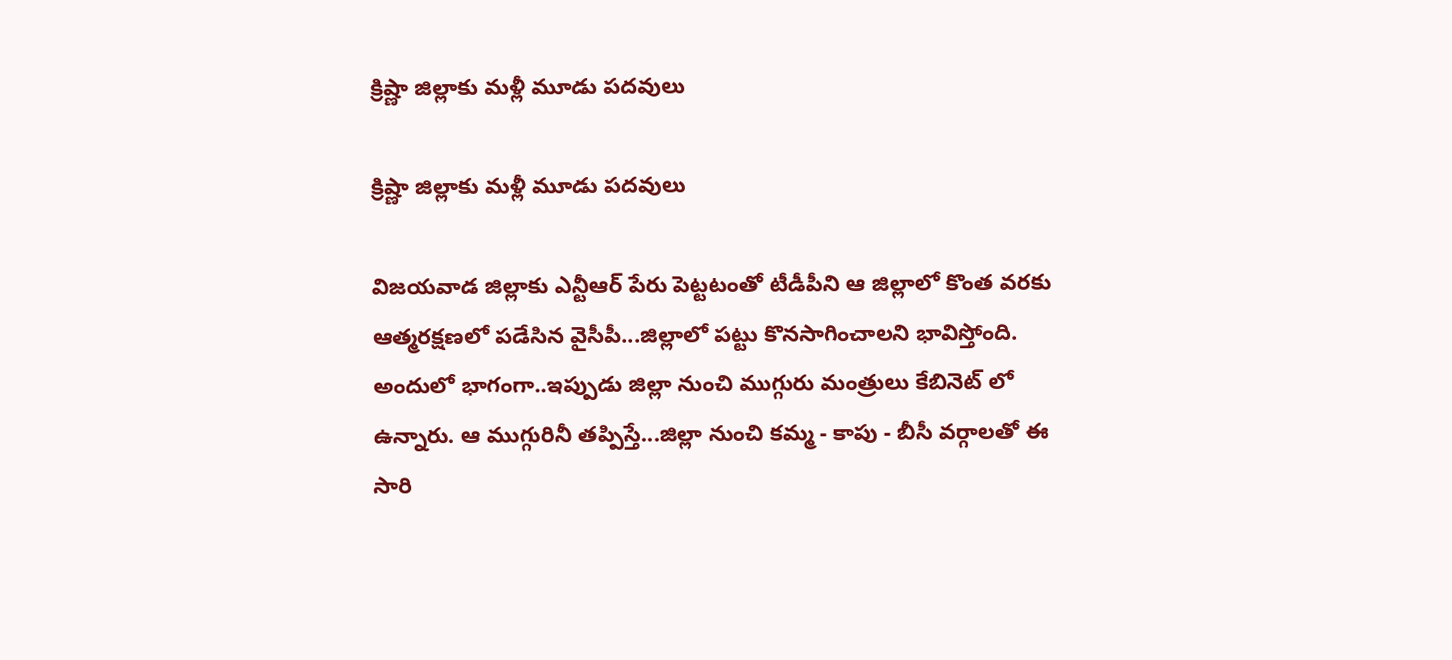క్రిష్ణా జిల్లాకు మళ్లీ మూడు పదవులు

క్రిష్ణా జిల్లాకు మళ్లీ మూడు పదవులు

విజయవాడ జిల్లాకు ఎన్టీఆర్ పేరు పెట్టటంతో టీడీపీని ఆ జిల్లాలో కొంత వరకు ఆత్మరక్షణలో పడేసిన వైసీపీ...జిల్లాలో పట్టు కొనసాగించాలని భావిస్తోంది. అందులో భాగంగా..ఇప్పుడు జిల్లా నుంచి ముగ్గురు మంత్రులు కేబినెట్ లో ఉన్నారు. ఆ ముగ్గురినీ తప్పిస్తే...జిల్లా నుంచి కమ్మ - కాపు - బీసీ వర్గాలతో ఈ సారి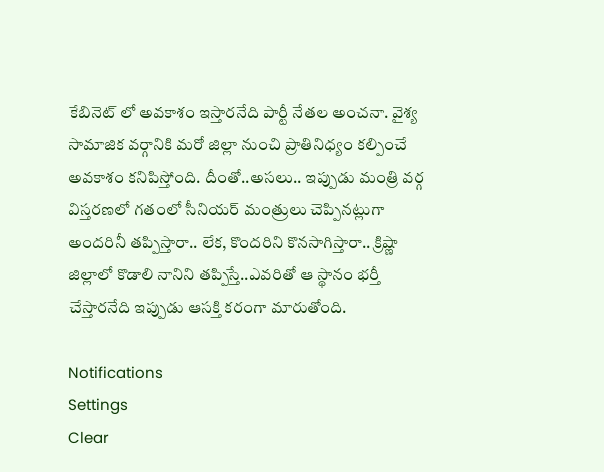కేబినెట్ లో అవకాశం ఇస్తారనేది పార్టీ నేతల అంచనా. వైశ్య సామాజిక వర్గానికి మరో జిల్లా నుంచి ప్రాతినిధ్యం కల్పించే అవకాశం కనిపిస్తోంది. దీంతో..అసలు.. ఇప్పుడు మంత్రి వర్గ విస్తరణలో గతంలో సీనియర్ మంత్రులు చెప్పినట్లుగా అందరినీ తప్పిస్తారా.. లేక, కొందరిని కొనసాగిస్తారా.. క్రిష్ణా జిల్లాలో కొడాలి నానిని తప్పిస్తే..ఎవరితో ఆ స్థానం భర్తీ చేస్తారనేది ఇప్పుడు ఆసక్తి కరంగా మారుతోంది.

Notifications
Settings
Clear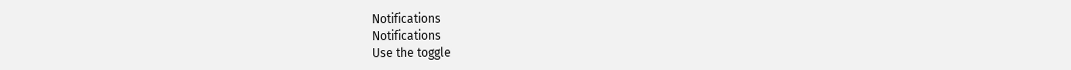Notifications
Notifications
Use the toggle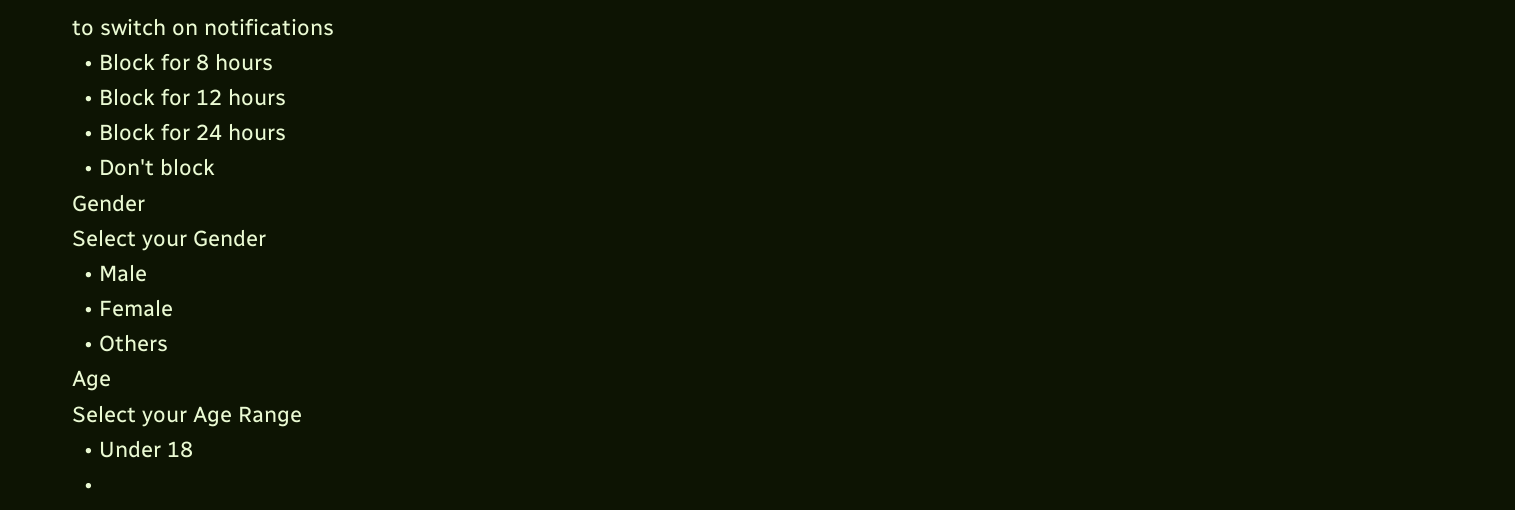to switch on notifications
  • Block for 8 hours
  • Block for 12 hours
  • Block for 24 hours
  • Don't block
Gender
Select your Gender
  • Male
  • Female
  • Others
Age
Select your Age Range
  • Under 18
  •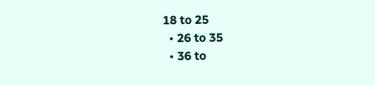18 to 25
  • 26 to 35
  • 36 to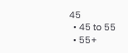45
  • 45 to 55
  • 55+